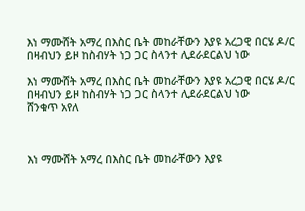እነ ማሙሸት አማረ በእስር ቤት መከራቸውን እያዩ አረጋዊ በርሄ ዶ/ር በዛብህን ይዞ ከስብሃት ነጋ ጋር ስላንተ ሊደራደርልህ ነው

እነ ማሙሸት አማረ በእስር ቤት መከራቸውን እያዩ አረጋዊ በርሄ ዶ/ር በዛብህን ይዞ ከስብሃት ነጋ ጋር ስላንተ ሊደራደርልህ ነው
ሸንቁጥ አየለ



እነ ማሙሸት አማረ በእስር ቤት መከራቸውን እያዩ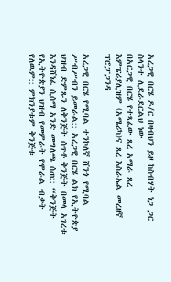አረጋዊ በርሄ ዶ/ር በዛብህን ይዞ ከስብሃት ነጋ ጋር ስላንተ ሊደራደርልህ ነው
በአርጋዊ በርሄ የተጻፈው ጸረ አማራ ጸረ እምፔሪያሊዝም (አሜሪካ)ና ጸረ እስራኤል መረዘኛ ፕሮፓጋንዳ

አረጋዊ በርሄ የሚባል ተንኮለኛ ሸንጎ የሚባል ሥብሥብን ይመራል:: አረጋዊ በርሄ ልክ የኢትዮጵያ ህዝብ ድምጹን ለቅንጅት ሰጥቶ ቅንጅት በመላ አገረቱ እንዳሸነፈ ሲሰማ አንድ መግለጫ ሰጠ:: “ቅንጅት የኢትዮጵያን ህዝብ የመምራት የሞራል ብቃት የለዉም:: ምክንያቱም ቅንጅቱ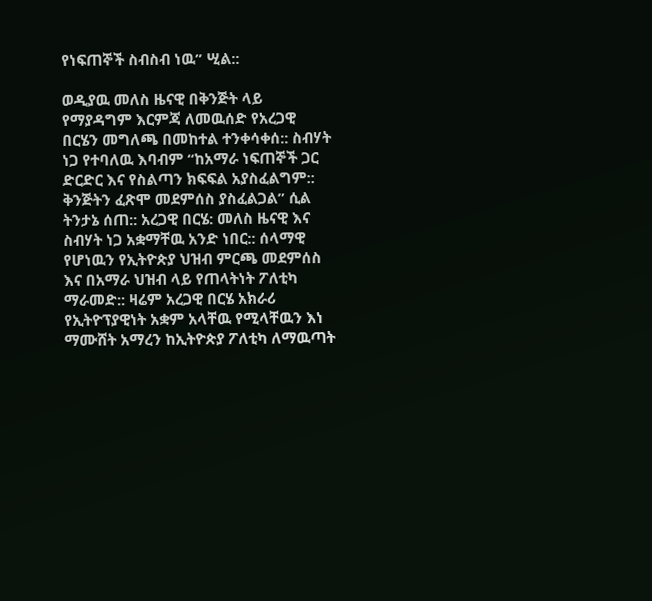የነፍጠኞች ስብስብ ነዉ” ሢል::

ወዲያዉ መለስ ዜናዊ በቅንጅት ላይ የማያዳግም እርምጃ ለመዉሰድ የአረጋዊ በርሄን መግለጫ በመከተል ተንቀሳቀሰ:: ስብሃት ነጋ የተባለዉ እባብም “ከአማራ ነፍጠኞች ጋር ድርድር እና የስልጣን ክፍፍል አያስፈልግም:: ቅንጅትን ፈጽሞ መደምሰስ ያስፈልጋል” ሲል ትንታኔ ሰጠ:: አረጋዊ በርሄ: መለስ ዜናዊ እና ስብሃት ነጋ አቋማቸዉ አንድ ነበር:: ሰላማዊ የሆነዉን የኢትዮጵያ ህዝብ ምርጫ መደምሰስ እና በአማራ ህዝብ ላይ የጠላትነት ፖለቲካ ማራመድ:: ዛሬም አረጋዊ በርሄ አክራሪ የኢትዮፕያዊነት አቋም አላቸዉ የሚላቸዉን እነ ማሙሸት አማረን ከኢትዮጵያ ፖለቲካ ለማዉጣት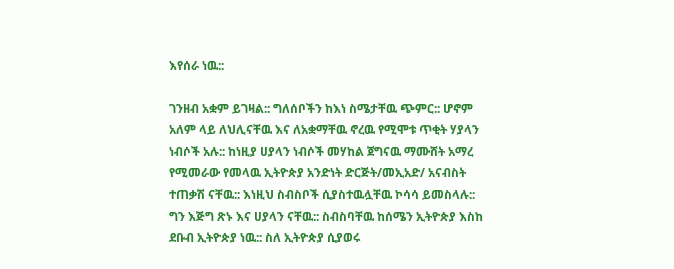እየሰራ ነዉ::

ገንዘብ አቋም ይገዛል:: ግለሰቦችን ከእነ ስሜታቸዉ ጭምር:: ሆኖም አለም ላይ ለህሊናቸዉ እና ለአቋማቸዉ ኖረዉ የሚሞቱ ጥቂት ሃያላን ነብሶች አሉ:: ከነዚያ ሀያላን ነብሶች መሃከል ጀግናዉ ማሙሸት አማረ የሚመራው የመላዉ ኢትዮጵያ አንድነት ድርጅት/መኢአድ/ አናብስት ተጠቃሽ ናቸዉ:: እነዚህ ስብስቦች ሲያስተዉሏቸዉ ኮሳሳ ይመስላሉ:: ግን እጅግ ጽኑ እና ሀያላን ናቸዉ:: ስብስባቸዉ ከሰሜን ኢትዮጵያ እስከ ደቡብ ኢትዮጵያ ነዉ:: ስለ ኢትዮጵያ ሲያወሩ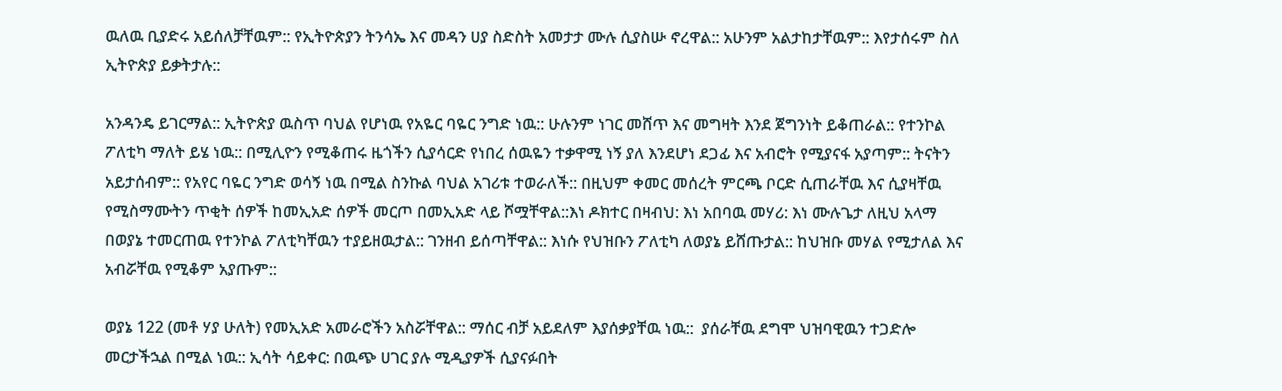ዉለዉ ቢያድሩ አይሰለቻቸዉም:: የኢትዮጵያን ትንሳኤ እና መዳን ሀያ ስድስት አመታታ ሙሉ ሲያስሡ ኖረዋል:: አሁንም አልታከታቸዉም:: እየታሰሩም ስለ ኢትዮጵያ ይቃትታሉ::

አንዳንዴ ይገርማል:: ኢትዮጵያ ዉስጥ ባህል የሆነዉ የአዬር ባዬር ንግድ ነዉ:: ሁሉንም ነገር መሸጥ እና መግዛት እንደ ጀግንነት ይቆጠራል:: የተንኮል ፖለቲካ ማለት ይሄ ነዉ:: በሚሊዮን የሚቆጠሩ ዜጎችን ሲያሳርድ የነበረ ሰዉዬን ተቃዋሚ ነኝ ያለ እንደሆነ ደጋፊ እና አብሮት የሚያናፋ አያጣም:: ትናትን አይታሰብም:: የአየር ባዬር ንግድ ወሳኝ ነዉ በሚል ስንኩል ባህል አገሪቱ ተወራለች:: በዚህም ቀመር መሰረት ምርጫ ቦርድ ሲጠራቸዉ እና ሲያዛቸዉ የሚስማሙትን ጥቂት ሰዎች ከመኢአድ ሰዎች መርጦ በመኢአድ ላይ ሾሟቸዋል::እነ ዶክተር በዛብህ: እነ አበባዉ መሃሪ: እነ ሙሉጌታ ለዚህ አላማ በወያኔ ተመርጠዉ የተንኮል ፖለቲካቸዉን ተያይዘዉታል:: ገንዘብ ይሰጣቸዋል:: እነሱ የህዝቡን ፖለቲካ ለወያኔ ይሸጡታል:: ከህዝቡ መሃል የሚታለል እና አብሯቸዉ የሚቆም አያጡም::

ወያኔ 122 (መቶ ሃያ ሁለት) የመኢአድ አመራሮችን አስሯቸዋል:: ማሰር ብቻ አይደለም እያሰቃያቸዉ ነዉ::  ያሰራቸዉ ደግሞ ህዝባዊዉን ተጋድሎ መርታችኋል በሚል ነዉ:: ኢሳት ሳይቀር: በዉጭ ሀገር ያሉ ሚዲያዎች ሲያናፉበት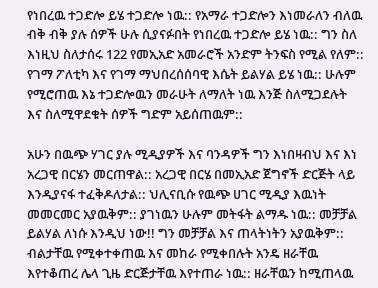የነበረዉ ተጋድሎ ይሄ ተጋድሎ ነዉ:: የአማራ ተጋድሎን እነመራለን ብለዉ ብቅ ብቅ ያሉ ሰዎች ሁሉ ሲያናፉበት የነበረዉ ተጋድሎ ይሄ ነዉ:: ግን ስለ እነዚህ ስለታሰሩ 122 የመኢአድ አመራሮች አንድም ትንፍስ የሚል የለም:: የገማ ፖለቲካ እና የገማ ማህበረሰሰባዊ እሴት ይልሃል ይሄ ነዉ:: ሁሉም የሚሮጠዉ እኔ ተጋድሎዉን መራሁት ለማለት ነዉ እንጅ ስለሚጋደሉት እና ስለሚዋደቁት ሰዎች ግድም አይሰጠዉም::

አሁን በዉጭ ሃገር ያሉ ሚዲያዎች እና ባንዳዎች ግን እነበዛብህ እና እነ አረጋዊ በርሄን መርጠዋል:: አረጋዊ በርሄ በመኢአድ ጀግኖች ድርጅት ላይ እንዲያናፋ ተፈቅዶለታል:: ህሊናቢሱ የዉጭ ሀገር ሚዲያ እዉነት መመርመር አያዉቅም:: ያገነዉን ሁሉም መትፋት ልማዱ ነዉ:: መቻቻል ይልሃል ለነሱ እንዲህ ነው!! ግን መቻቻል እና ጠላትነትን አያዉቅም:: ብልታቸዉ የሚቀተቀጠዉ እና መከራ የሚቀበሉት አንዴ ዘራቸዉ እየተቆጠረ ሌላ ጊዜ ድርጅታቸዉ እየተጠራ ነዉ:: ዘራቸዉን ከሚጠላዉ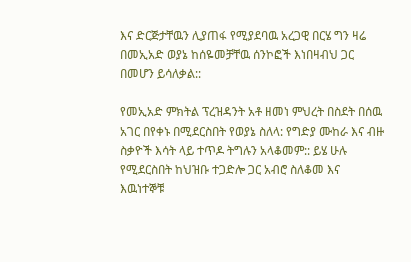እና ድርጅታቸዉን ሊያጠፋ የሚያደባዉ አረጋዊ በርሄ ግን ዛሬ በመኢአድ ወያኔ ከሰዬመቻቸዉ ሰንኮፎች እነበዛብህ ጋር በመሆን ይሳለቃል::

የመኢአድ ምክትል ፕረዝዳንት አቶ ዘመነ ምህረት በስደት በሰዉ አገር በየቀኑ በሚደርስበት የወያኔ ስለላ: የግድያ ሙከራ እና ብዙ ስቃዮች እሳት ላይ ተጥዶ ትግሉን አላቆመም:: ይሄ ሁሉ የሚደርስበት ከህዝቡ ተጋድሎ ጋር አብሮ ስለቆመ እና እዉነተኞቹ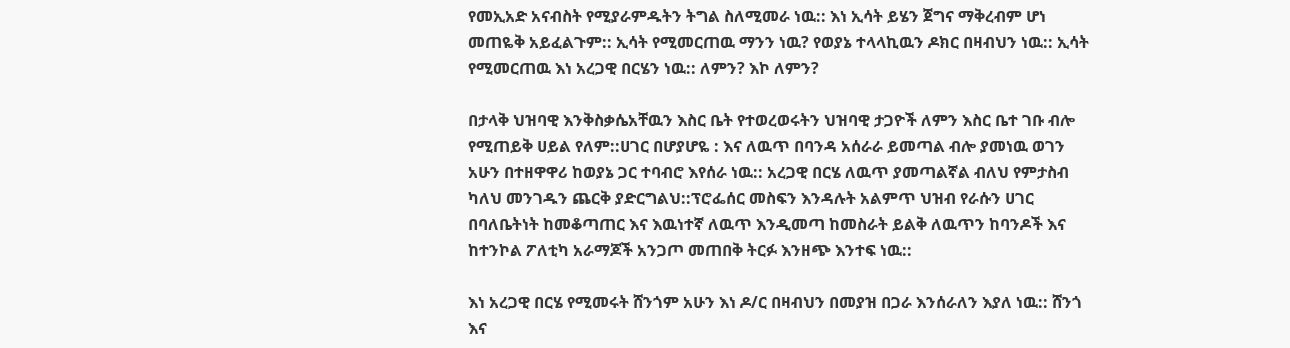የመኢአድ አናብስት የሚያራምዱትን ትግል ስለሚመራ ነዉ:: እነ ኢሳት ይሄን ጀግና ማቅረብም ሆነ መጠዬቅ አይፈልጉም:: ኢሳት የሚመርጠዉ ማንን ነዉ? የወያኔ ተላላኪዉን ዶክር በዛብህን ነዉ:: ኢሳት የሚመርጠዉ እነ አረጋዊ በርሄን ነዉ:: ለምን? እኮ ለምን?

በታላቅ ህዝባዊ እንቅስቃሴአቸዉን እስር ቤት የተወረወሩትን ህዝባዊ ታጋዮች ለምን እስር ቤተ ገቡ ብሎ የሚጠይቅ ሀይል የለም::ሀገር በሆያሆዬ : እና ለዉጥ በባንዳ አሰራራ ይመጣል ብሎ ያመነዉ ወገን አሁን በተዘዋዋሪ ከወያኔ ጋር ተባብሮ እየሰራ ነዉ:: አረጋዊ በርሄ ለዉጥ ያመጣልኛል ብለህ የምታስብ ካለህ መንገዱን ጨርቅ ያድርግልህ::ፕሮፌሰር መስፍን እንዳሉት አልምጥ ህዝብ የራሱን ሀገር በባለቤትነት ከመቆጣጠር እና እዉነተኛ ለዉጥ እንዲመጣ ከመስራት ይልቅ ለዉጥን ከባንዶች እና ከተንኮል ፖለቲካ አራማጆች አንጋጦ መጠበቅ ትርፉ እንዘጭ እንተፍ ነዉ::

እነ አረጋዊ በርሄ የሚመሩት ሸንጎም አሁን እነ ዶ/ር በዛብህን በመያዝ በጋራ እንሰራለን እያለ ነዉ:: ሸንጎ እና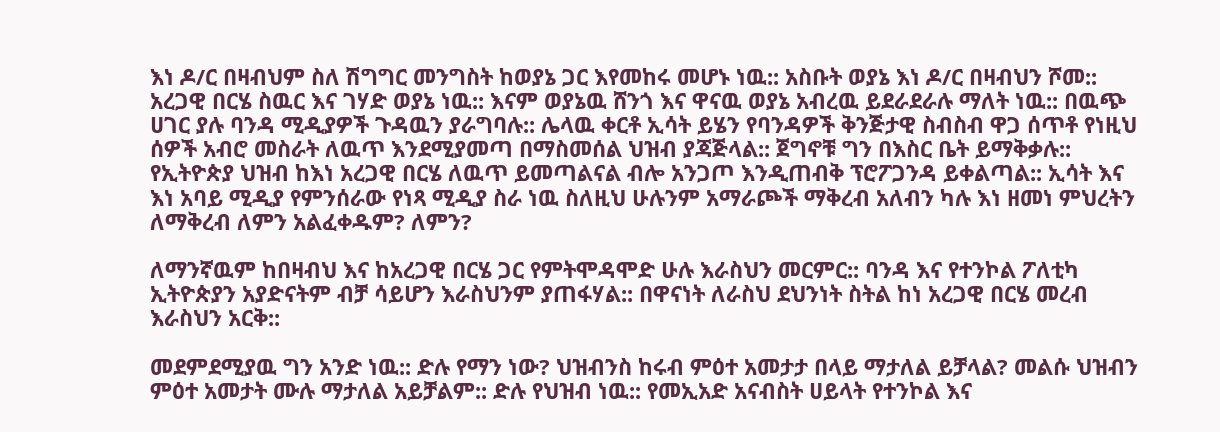እነ ዶ/ር በዛብህም ስለ ሽግግር መንግስት ከወያኔ ጋር እየመከሩ መሆኑ ነዉ:: አስቡት ወያኔ እነ ዶ/ር በዛብህን ሾመ:: አረጋዊ በርሄ ስዉር እና ገሃድ ወያኔ ነዉ:: እናም ወያኔዉ ሸንጎ እና ዋናዉ ወያኔ አብረዉ ይደራደራሉ ማለት ነዉ:: በዉጭ ሀገር ያሉ ባንዳ ሚዲያዎች ጉዳዉን ያራግባሉ:: ሌላዉ ቀርቶ ኢሳት ይሄን የባንዳዎች ቅንጅታዊ ስብስብ ዋጋ ሰጥቶ የነዚህ ሰዎች አብሮ መስራት ለዉጥ እንደሚያመጣ በማስመሰል ህዝብ ያጃጅላል:: ጀግኖቹ ግን በእስር ቤት ይማቅቃሉ:: የኢትዮጵያ ህዝብ ከእነ አረጋዊ በርሄ ለዉጥ ይመጣልናል ብሎ አንጋጦ እንዲጠብቅ ፕሮፖጋንዳ ይቀልጣል:: ኢሳት እና እነ አባይ ሚዲያ የምንሰራው የነጻ ሚዲያ ስራ ነዉ ስለዚህ ሁሉንም አማራጮች ማቅረብ አለብን ካሉ እነ ዘመነ ምህረትን ለማቅረብ ለምን አልፈቀዱም? ለምን?

ለማንኛዉም ከበዛብህ እና ከአረጋዊ በርሄ ጋር የምትሞዳሞድ ሁሉ እራስህን መርምር:: ባንዳ እና የተንኮል ፖለቲካ ኢትዮጵያን አያድናትም ብቻ ሳይሆን እራስህንም ያጠፋሃል:: በዋናነት ለራስህ ደህንነት ስትል ከነ አረጋዊ በርሄ መረብ እራስህን አርቅ::

መደምደሚያዉ ግን አንድ ነዉ:: ድሉ የማን ነው? ህዝብንስ ከሩብ ምዕተ አመታታ በላይ ማታለል ይቻላል? መልሱ ህዝብን ምዕተ አመታት ሙሉ ማታለል አይቻልም:: ድሉ የህዝብ ነዉ:: የመኢአድ አናብስት ሀይላት የተንኮል እና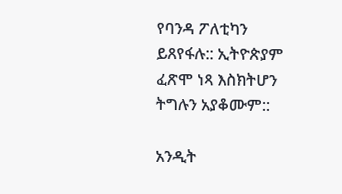የባንዳ ፖለቲካን ይጸየፋሉ:: ኢትዮጵያም ፈጽሞ ነጻ እስክትሆን ትግሉን አያቆሙም::

አንዲት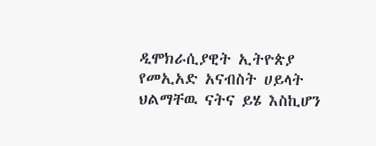ዲሞክራሲያዊት ኢትዮጵያ የመኢአድ አናብስት ሀይላት ህልማቸዉ ናትና ይሄ እስኪሆን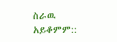ስራዉ አይቆምም::